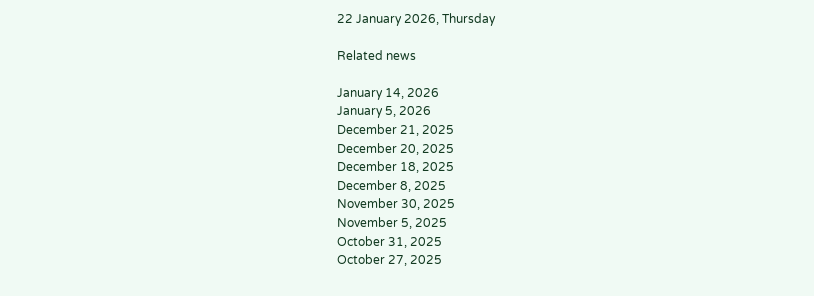22 January 2026, Thursday

Related news

January 14, 2026
January 5, 2026
December 21, 2025
December 20, 2025
December 18, 2025
December 8, 2025
November 30, 2025
November 5, 2025
October 31, 2025
October 27, 2025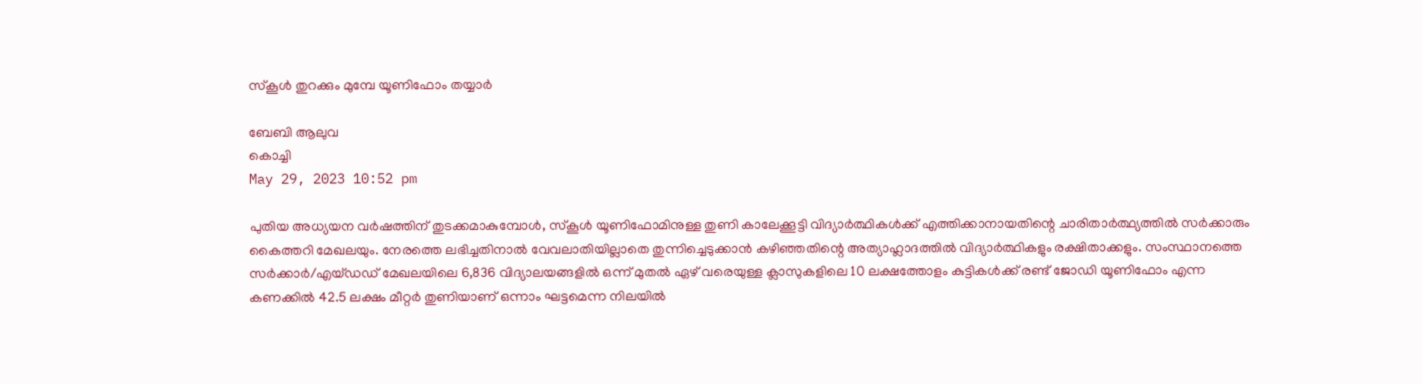സ്കൂൾ തുറക്കും മുമ്പേ യൂണിഫോം തയ്യാര്‍

ബേബി ആലുവ
കൊച്ചി
May 29, 2023 10:52 pm

പുതിയ അധ്യയന വർഷത്തിന് തുടക്കമാകുമ്പോൾ, സ്കൂൾ യൂണിഫോമിനുള്ള തുണി കാലേക്കൂട്ടി വിദ്യാർത്ഥികള്‍ക്ക് എത്തിക്കാനായതിന്റെ ചാരിതാർത്ഥ്യത്തിൽ സർക്കാരും കൈത്തറി മേഖലയും. നേരത്തെ ലഭിച്ചതിനാൽ വേവലാതിയില്ലാതെ തുന്നിച്ചെടുക്കാൻ കഴിഞ്ഞതിന്റെ അത്യാഹ്ലാദത്തിൽ വിദ്യാർത്ഥികളും രക്ഷിതാക്കളും. സംസ്ഥാനത്തെ സർക്കാർ/എയ്ഡഡ് മേഖലയിലെ 6,836 വിദ്യാലയങ്ങളിൽ ഒന്ന് മുതൽ ഏഴ് വരെയുള്ള ക്ലാസുകളിലെ 10 ലക്ഷത്തോളം കുട്ടികൾക്ക് രണ്ട് ജോഡി യൂണിഫോം എന്ന കണക്കിൽ 42.5 ലക്ഷം മീറ്റർ തുണിയാണ് ഒന്നാം ഘട്ടമെന്ന നിലയിൽ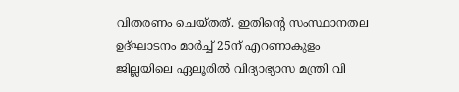വിതരണം ചെയ്തത്. ഇതിന്റെ സംസ്ഥാനതല ഉദ്ഘാടനം മാർച്ച് 25ന് എറണാകുളം ജില്ലയിലെ ഏലൂരിൽ വിദ്യാഭ്യാസ മന്ത്രി വി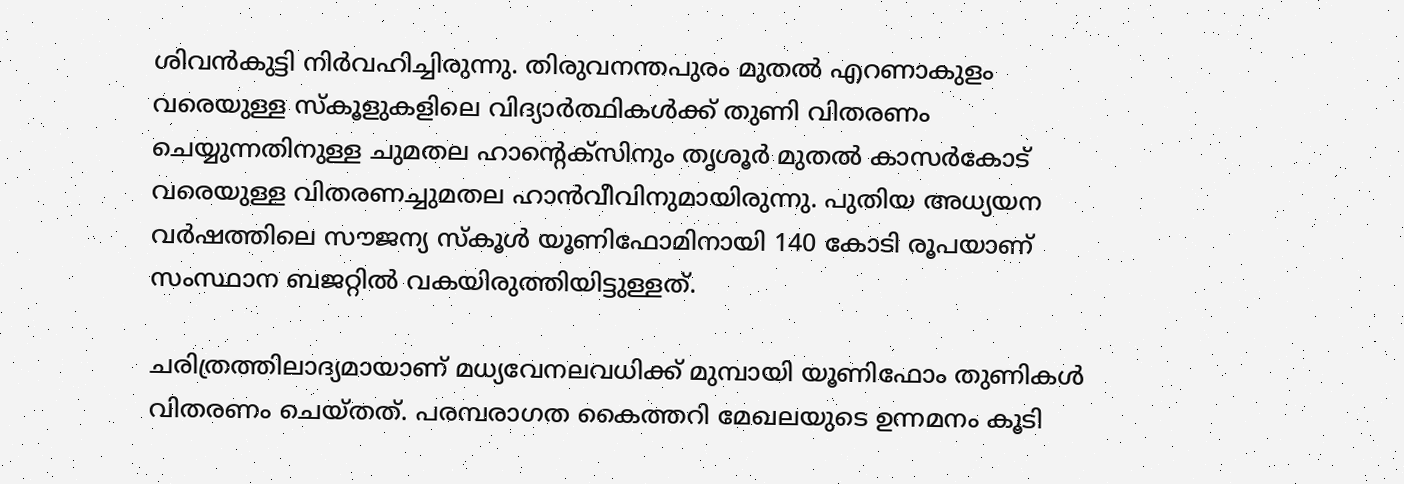ശിവൻകുട്ടി നിർവഹിച്ചിരുന്നു. തിരുവനന്തപുരം മുതൽ എറണാകുളം വരെയുള്ള സ്കൂളുകളിലെ വിദ്യാർത്ഥികൾക്ക് തുണി വിതരണം ചെയ്യുന്നതിനുള്ള ചുമതല ഹാന്റെക്സിനും തൃശൂർ മുതൽ കാസർകോട് വരെയുള്ള വിതരണച്ചുമതല ഹാൻവീവിനുമായിരുന്നു. പുതിയ അധ്യയന വർഷത്തിലെ സൗജന്യ സ്കൂൾ യൂണിഫോമിനായി 140 കോടി രൂപയാണ് സംസ്ഥാന ബജറ്റിൽ വകയിരുത്തിയിട്ടുള്ളത്.

ചരിത്രത്തിലാദ്യമായാണ് മധ്യവേനലവധിക്ക് മുമ്പായി യൂണിഫോം തുണികൾ വിതരണം ചെയ്തത്. പരമ്പരാഗത കൈത്തറി മേഖലയുടെ ഉന്നമനം കൂടി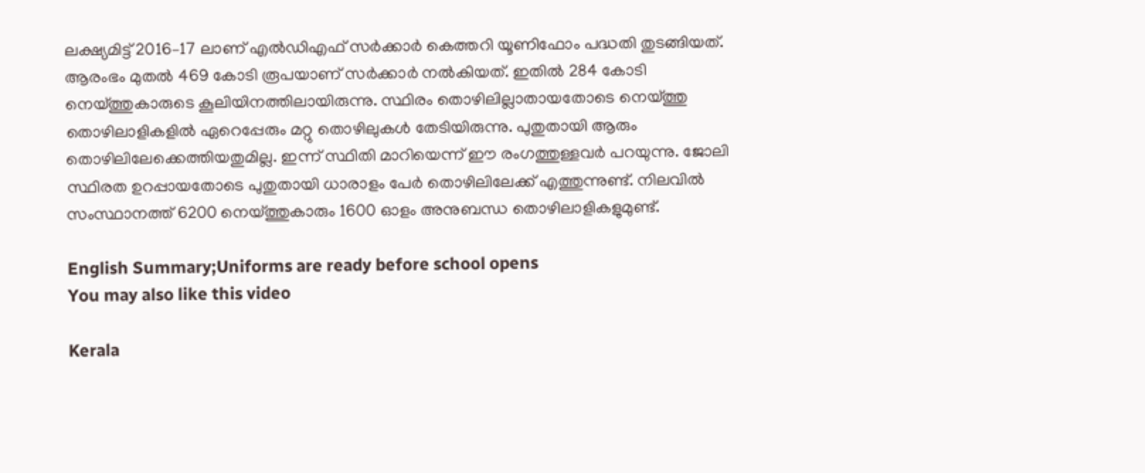ലക്ഷ്യമിട്ട് 2016–17 ലാണ് എൽഡിഎഫ് സർക്കാർ കെത്തറി യൂണിഫോം പദ്ധതി തുടങ്ങിയത്. ആരംഭം മുതൽ 469 കോടി രൂപയാണ് സർക്കാർ നൽകിയത്. ഇതിൽ 284 കോടി നെയ്ത്തുകാരുടെ കൂലിയിനത്തിലായിരുന്നു. സ്ഥിരം തൊഴിലില്ലാതായതോടെ നെയ്ത്തു തൊഴിലാളികളിൽ ഏറെപ്പേരും മറ്റു തൊഴിലുകൾ തേടിയിരുന്നു. പുതുതായി ആരും തൊഴിലിലേക്കെത്തിയതുമില്ല. ഇന്ന് സ്ഥിതി മാറിയെന്ന് ഈ രംഗത്തുള്ളവർ പറയുന്നു. ജോലി സ്ഥിരത ഉറപ്പായതോടെ പുതുതായി ധാരാളം പേർ തൊഴിലിലേക്ക് എത്തുന്നുണ്ട്. നിലവിൽ സംസ്ഥാനത്ത് 6200 നെയ്ത്തുകാരും 1600 ഓളം അനുബന്ധ തൊഴിലാളികളുമുണ്ട്.

English Summary;Uniforms are ready before school opens
You may also like this video

Kerala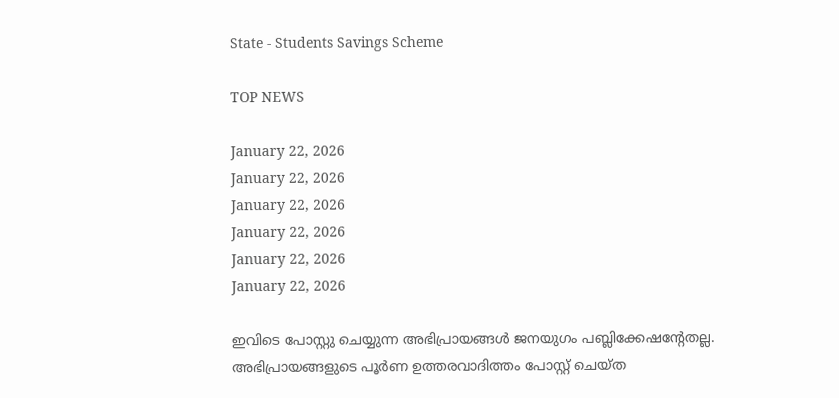State - Students Savings Scheme

TOP NEWS

January 22, 2026
January 22, 2026
January 22, 2026
January 22, 2026
January 22, 2026
January 22, 2026

ഇവിടെ പോസ്റ്റു ചെയ്യുന്ന അഭിപ്രായങ്ങള്‍ ജനയുഗം പബ്ലിക്കേഷന്റേതല്ല. അഭിപ്രായങ്ങളുടെ പൂര്‍ണ ഉത്തരവാദിത്തം പോസ്റ്റ് ചെയ്ത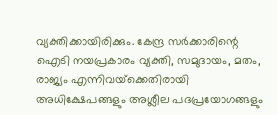വ്യക്തിക്കായിരിക്കും. കേന്ദ്ര സര്‍ക്കാരിന്റെ ഐടി നയപ്രകാരം വ്യക്തി, സമുദായം, മതം, രാജ്യം എന്നിവയ്‌ക്കെതിരായി അധിക്ഷേപങ്ങളും അശ്ലീല പദപ്രയോഗങ്ങളും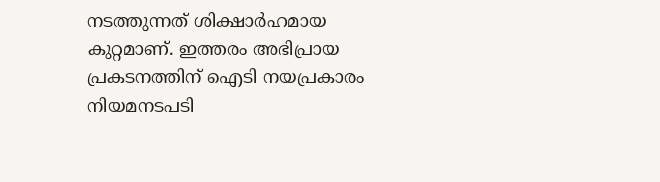നടത്തുന്നത് ശിക്ഷാര്‍ഹമായ കുറ്റമാണ്. ഇത്തരം അഭിപ്രായ പ്രകടനത്തിന് ഐടി നയപ്രകാരം നിയമനടപടി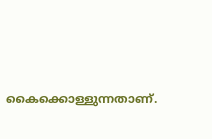കൈക്കൊള്ളുന്നതാണ്.